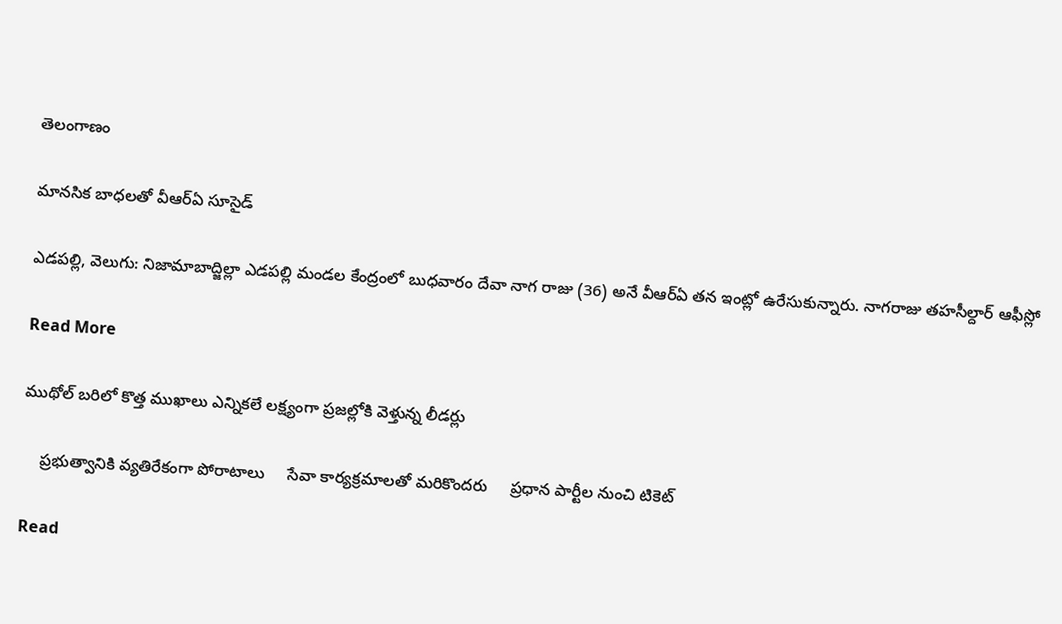తెలంగాణం

మానసిక బాధలతో వీఆర్ఏ సూసైడ్

ఎడపల్లి, వెలుగు: నిజామాబాద్జిల్లా ఎడపల్లి మండల కేంద్రంలో బుధవారం దేవా నాగ రాజు (36) అనే వీఆర్ఏ తన ఇంట్లో ఉరేసుకున్నారు. నాగరాజు తహసీల్దార్ ఆఫీస్లో

Read More

ముథోల్ బరిలో కొత్త ముఖాలు ఎన్నికలే లక్ష్యంగా ప్రజల్లోకి వెళ్తున్న లీడర్లు

    ప్రభుత్వానికి వ్యతిరేకంగా పోరాటాలు     సేవా కార్యక్రమాలతో మరికొందరు     ప్రధాన పార్టీల నుంచి టికెట్

Read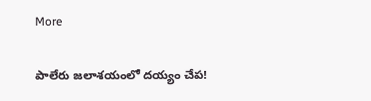More

పాలేరు జలాశయంలో దయ్యం చేప!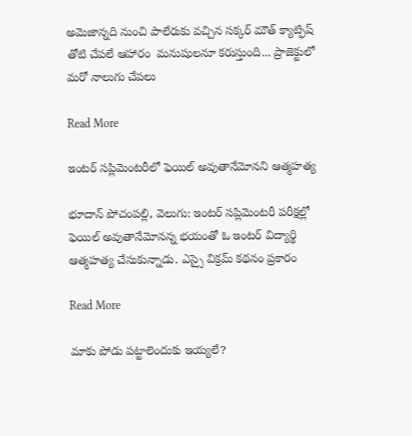అమెజాన్నది నుంచి పాలేరుకు వచ్చిన సక్కర్ మౌత్ క్యాట్ఫిష్   తోటి చేపలే ఆహారం  మనుషులనూ కరుస్తుంది... ప్రాజెక్టులో మరో నాలుగు చేపలు

Read More

ఇంటర్ సప్లిమెంటరీలో ఫెయిల్ అవుతానేమోనని ఆత్మహత్య

భూదాన్ పోచంపల్లి, వెలుగు: ఇంటర్ సప్లిమెంటరీ పరీక్షల్లో ఫెయిల్ అవుతానేమోనన్న భయంతో ఓ ఇంటర్ విద్యార్థి ఆత్మహత్య చేసుకున్నాడు. ఎస్సై విక్రమ్ కథనం ప్రకారం

Read More

మాకు పోడు పట్టాలెందుకు ఇయ్యలే?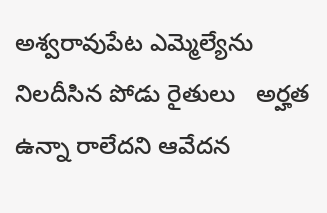అశ్వరావుపేట ఎమ్మెల్యేను నిలదీసిన పోడు రైతులు   అర్హత ఉన్నా రాలేదని ఆవేదన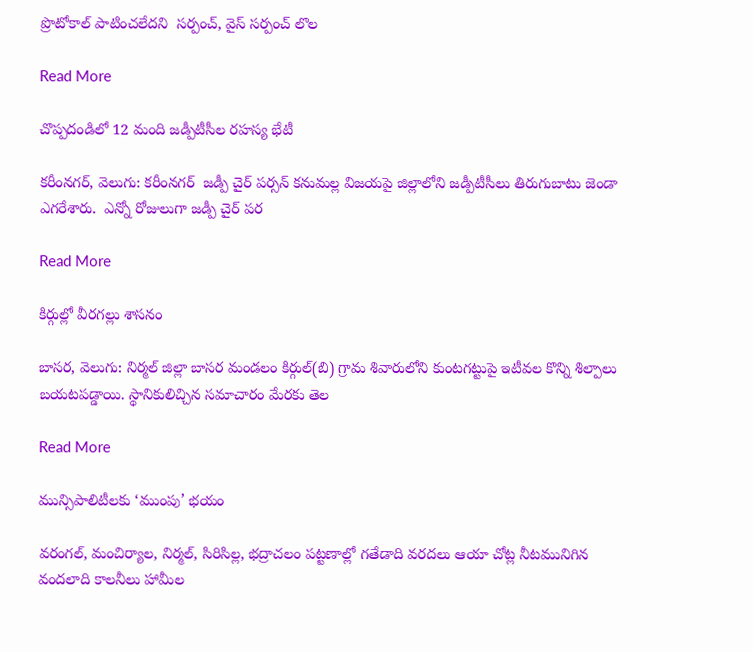ప్రొటోకాల్ పాటించలేదని  సర్పంచ్, వైస్ సర్పంచ్ లొల

Read More

చొప్పదండిలో 12 మంది జడ్పీటీసీల రహస్య భేటీ

కరీంనగర్, వెలుగు: కరీంనగర్  జడ్పీ చైర్ పర్సన్ కనుమల్ల విజయపై జిల్లాలోని జడ్పీటీసీలు తిరుగుబాటు జెండా ఎగరేశారు.  ఎన్నో రోజులుగా జడ్పీ చైర్ పర

Read More

కిర్గుల్లో వీరగల్లు శాసనం

బాసర, వెలుగు: నిర్మల్ జిల్లా బాసర మండలం కిర్గుల్(బి) గ్రామ శివారులోని కుంటగట్టుపై ఇటీవల కొన్ని శిల్పాలు బయటపడ్డాయి. స్థానికులిచ్చిన సమాచారం మేరకు తెల

Read More

మున్సిపాలిటీలకు ‘ముంపు’ భయం

వరంగల్, మంచిర్యాల, నిర్మల్, సిరిసిల్ల, భద్రాచలం పట్టణాల్లో గతేడాది వరదలు ఆయా చోట్ల నీటమునిగిన వందలాది కాలనీలు హామీల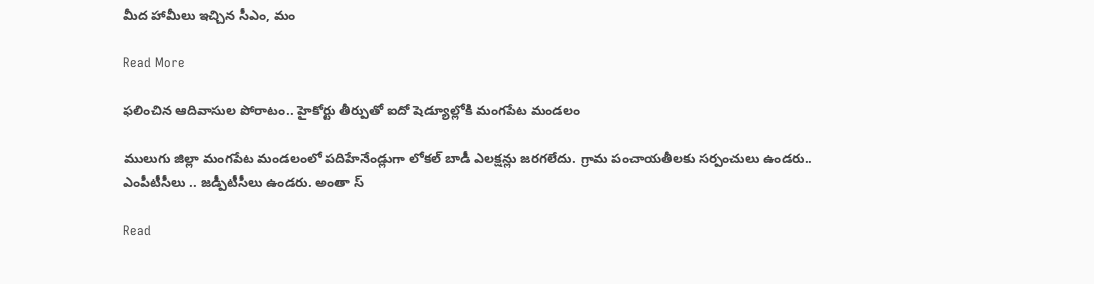మీద హామీలు ఇచ్చిన సీఎం, మం

Read More

ఫలించిన ఆదివాసుల పోరాటం.. హైకోర్టు తీర్పుతో ఐదో షెడ్యూల్లోకి మంగపేట మండలం

ములుగు జిల్లా మంగపేట మండలంలో పదిహేనేండ్లుగా లోకల్ బాడీ ఎలక్షన్లు జరగలేదు. గ్రామ పంచాయతీలకు సర్పంచులు ఉండరు.. ఎంపీటీసీలు .. జడ్పీటీసీలు ఉండరు. అంతా స్

Read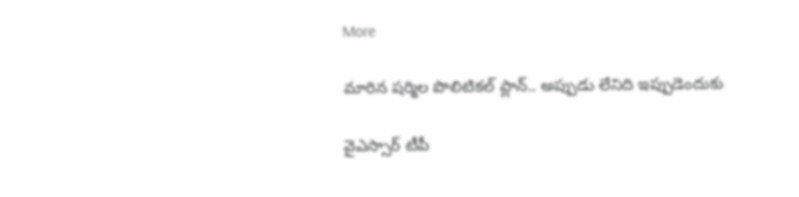More

మారిన షర్మిల పొలిటికల్ ప్లాన్.. అప్పుడు లేనిది ఇప్పుడెందుకు

వైఎస్సార్ టీపీ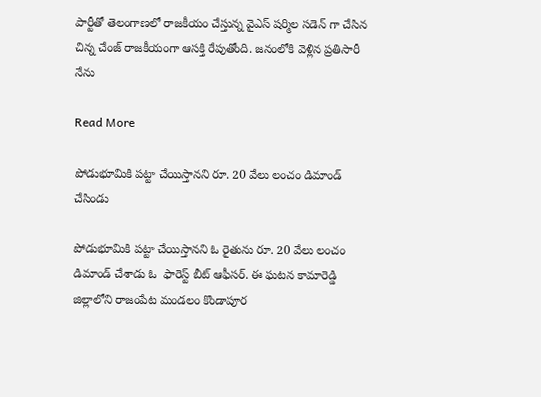పార్టీతో తెలంగాణలో రాజకీయం చేస్తున్న వైఎస్ షర్మిల సడెన్ గా చేసిన చిన్న చేంజ్ రాజకీయంగా ఆసక్తి రేపుతోంది. జనంలోకి వెళ్లిన ప్రతిసారీ నేను

Read More

పోడుభూమికి పట్టా చేయిస్తానని రూ. 20 వేలు లంచం డిమాండ్ చేసిండు

పోడుభూమికి పట్టా చేయిస్తానని ఓ రైతును రూ. 20 వేలు లంచం డిమాండ్ చేశాడు ఓ  ఫారెస్ట్ బీట్ ఆఫీసర్. ఈ ఘటన కామారెడ్డి జిల్లాలోని రాజంపేట మండలం కొండాపూర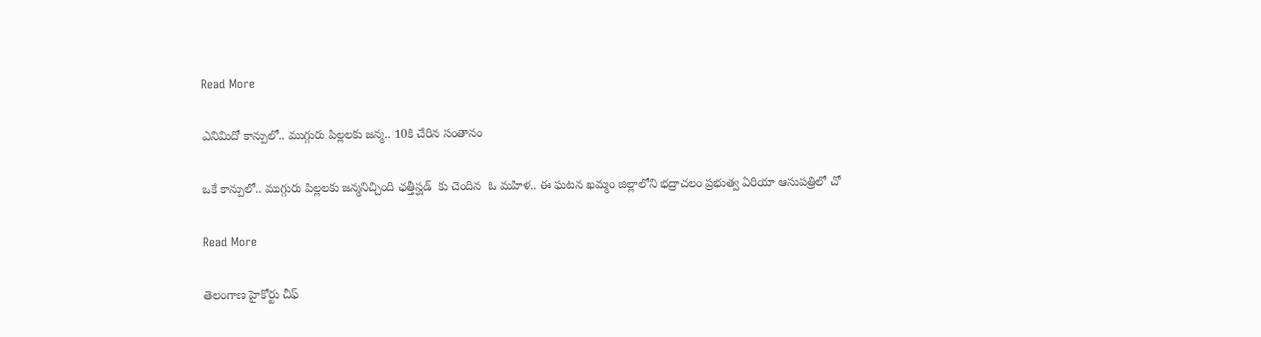Read More

ఎనిమిదో కాన్పులో.. ముగ్గురు పిల్లలకు జన్మ.. 10కి చేరిన సంతానం

ఒకే కాన్పులో.. ముగ్గురు పిల్లలకు జన్మనిచ్చింది ఛత్తీస్ఘడ్  కు చెందిన  ఓ మహిళ.. ఈ ఘటన ఖమ్మం జిల్లాలోని భద్రాచలం ప్రభుత్వ ఏరియా ఆసుపత్రిలో చో

Read More

తెలంగాణ హైకోర్టు చీఫ్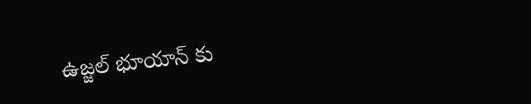ఉజ్జల్ భూయాన్ కు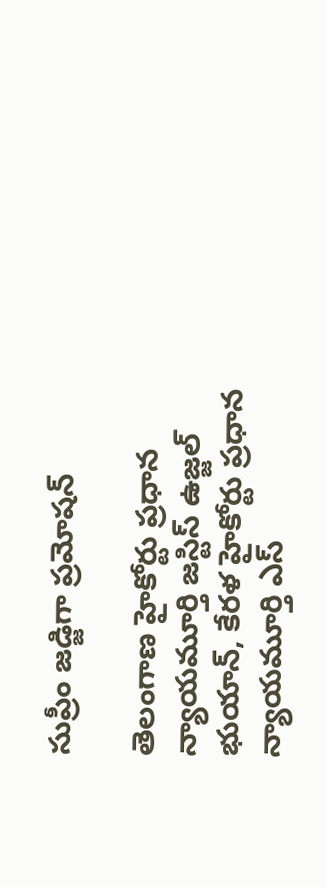సుప్రీం జడ్జిగా ప్రమోషన్

తెలంగాణ హైకోర్టు ప్రధాన న్యాయమూర్తి జస్టిస్ ఉజ్జల్ భుయాన్, కేరళ హైకోర్టు ప్రధాన న్యాయమూర్తి ఎస్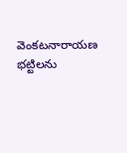వెంకటనారాయణ భట్టిలను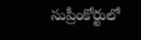సుప్రీంకోర్టులో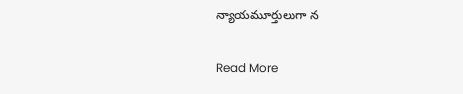న్యాయమూర్తులుగా న

Read More